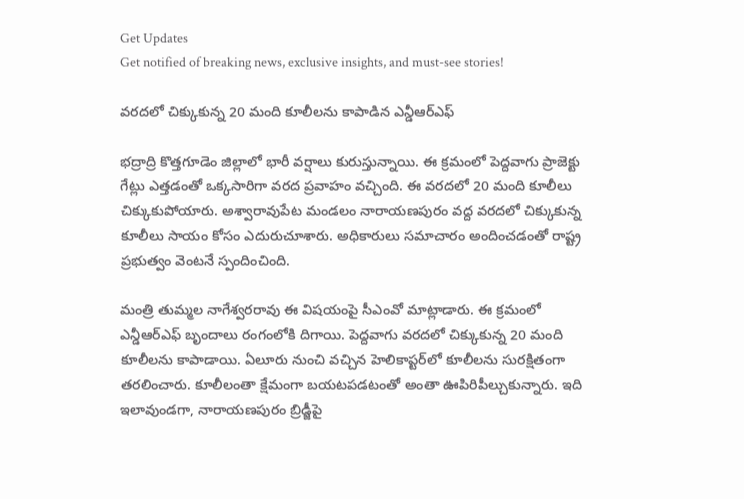Get Updates
Get notified of breaking news, exclusive insights, and must-see stories!

వరదలో చిక్కుకున్న 20 మంది కూలీలను కాపాడిన ఎన్డీఆర్ఎఫ్

భద్రాద్రి కొత్తగూడెం జిల్లాలో భారీ వర్షాలు కురుస్తున్నాయి. ఈ క్రమంలో పెద్దవాగు ప్రాజెక్టు గేట్లు ఎత్తడంతో ఒక్కసారిగా వరద ప్రవాహం వచ్చింది. ఈ వరదలో 20 మంది కూలీలు చిక్కుకుపోయారు. అశ్వారావుపేట మండలం నారాయణపురం వద్ద వరదలో చిక్కుకున్న కూలీలు సాయం కోసం ఎదురుచూశారు. అధికారులు సమాచారం అందించడంతో రాష్ట్ర ప్రభుత్వం వెంటనే స్పందించింది.

మంత్రి తుమ్మల నాగేశ్వరరావు ఈ విషయంపై సీఎంవో మాట్లాడారు. ఈ క్రమంలో ఎన్డీఆర్ఎఫ్ బృందాలు రంగంలోకి దిగాయి. పెద్దవాగు వరదలో చిక్కుకున్న 20 మంది కూలీలను కాపాడాయి. ఏలూరు నుంచి వచ్చిన హెలికాప్టర్‌లో కూలీలను సురక్షితంగా తరలించారు. కూలీలంతా క్షేమంగా బయటపడటంతో అంతా ఊపిరిపీల్చుకున్నారు. ఇది ఇలావుండగా, నారాయణపురం బ్రిడ్జీపై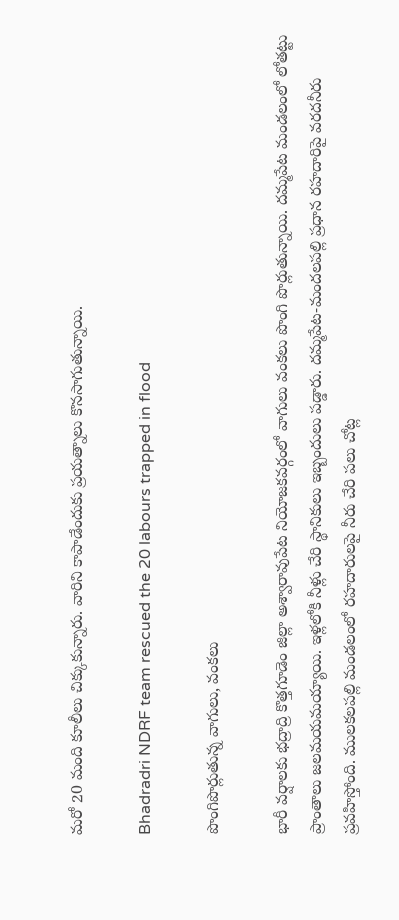మరో 20 మంది కూలీలు చిక్కుకున్నారు. వారిని కాపాడేందుకు ప్రయత్నాలు కొనసాగుతున్నాయి.

Bhadradri NDRF team rescued the 20 labours trapped in flood

పొంగిపొర్లుతున్న వాగులు, వంకలు

భారీ వర్షాలకు భద్రాద్రి కొత్తగూడెం జిల్లా అశ్వారావుపేట నియోజకవర్గంలో వాగులు వంకలు పొంగి పొర్లుతున్నాయి. దమ్మపేట మండలంలో లోతట్టు ప్రాంతాలు జలమయమయ్యాయి. ఇళ్లలోకి నీళ్లు చేరి స్థానికులు ఇబ్బందులు పడ్డారు. దమ్మపేట-మందలపల్లి ప్రధాన రహదారిపై వరదనీరు ప్రవహిస్తోంది. ములకలపల్లి మండలంలో రహదారులపై నీరు చేరి పలు చోట్ల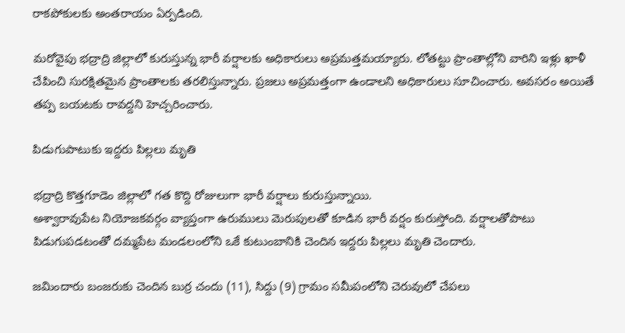రాకపోకులకు అంతరాయం ఏర్పడింది.

మరోవైపు భద్రాద్రి జిల్లాలో కురుస్తున్న భారీ వర్షాలకు అధికారులు అప్రమత్తమయ్యారు. లోతట్టు ప్రాంతాల్లోని వారిని ఇళ్లు ఖాళీ చేపించి సురక్షితమైన ప్రాంతాలకు తరలిస్తున్నారు. ప్రజలు అప్రమత్తంగా ఉండాలని అధికారులు సూచించారు. అవసరం అయితే తప్ప బయటకు రావద్దని హెచ్చరించారు.

పిడుగుపాటుకు ఇద్దరు పిల్లలు మృతి

భద్రాద్రి కొత్తగూడెం జిల్లాలో గత కొద్ది రోజులుగా భారీ వర్షాలు కురుస్తున్నాయి.
అశ్వారావుపేట నియోజకవర్గం వ్యాప్తంగా ఉరుములు మెరుపులతో కూడిన భారీ వర్షం కురుస్తోంది. వర్షాలతోపాటు పిడుగుపడటంతో దమ్మపేట మండలంలోని ఒకే కుటుంబానికి చెందిన ఇద్దరు పిల్లలు మృతి చెందారు.

జమిందారు బంజరుకు చెందిన బుర్ర చందు (11), సిద్దు (9) గ్రామం సమీపంలోని చెరువులో చేపలు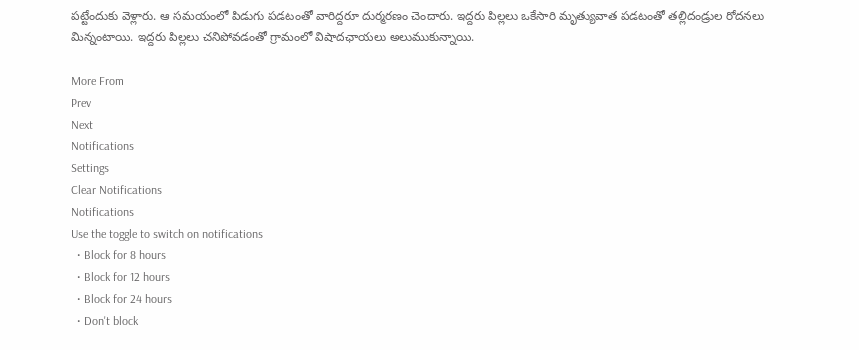పట్టేందుకు వెళ్లారు. ఆ సమయంలో పిడుగు పడటంతో వారిద్దరూ దుర్మరణం చెందారు. ఇద్దరు పిల్లలు ఒకేసారి మృత్యువాత పడటంతో తల్లిదండ్రుల రోదనలు మిన్నంటాయి. ఇద్దరు పిల్లలు చనిపోవడంతో గ్రామంలో విషాదఛాయలు అలుముకున్నాయి.

More From
Prev
Next
Notifications
Settings
Clear Notifications
Notifications
Use the toggle to switch on notifications
  • Block for 8 hours
  • Block for 12 hours
  • Block for 24 hours
  • Don't block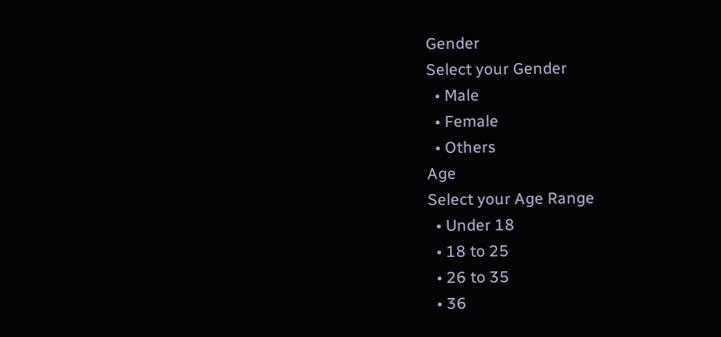Gender
Select your Gender
  • Male
  • Female
  • Others
Age
Select your Age Range
  • Under 18
  • 18 to 25
  • 26 to 35
  • 36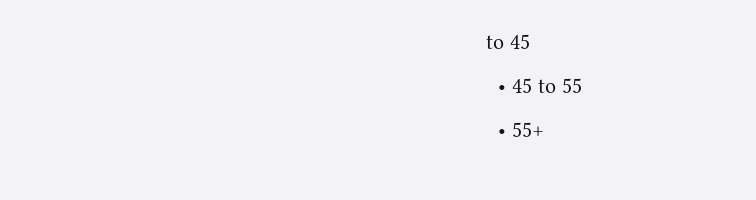to 45
  • 45 to 55
  • 55+